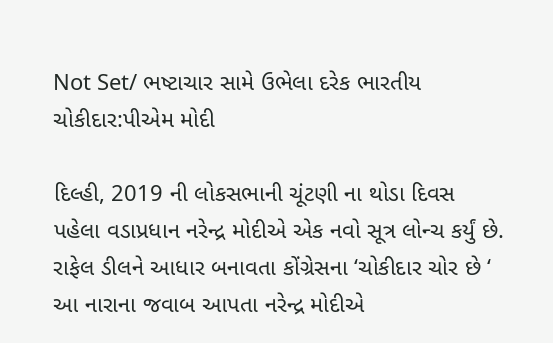Not Set/ ભષ્ટાચાર સામે ઉભેલા દરેક ભારતીય ચોકીદાર:પીએમ મોદી

દિલ્હી, 2019 ની લોકસભાની ચૂંટણી ના થોડા દિવસ પહેલા વડાપ્રધાન નરેન્દ્ર મોદીએ એક નવો સૂત્ર લોન્ચ કર્યું છે. રાફેલ ડીલને આધાર બનાવતા કોંગ્રેસના ‘ચોકીદાર ચોર છે ‘ આ નારાના જવાબ આપતા નરેન્દ્ર મોદીએ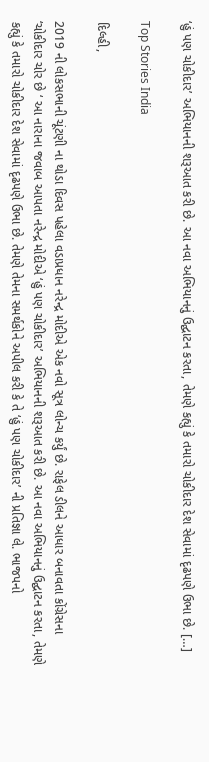‘હું પણ ચોકીદાર’ અભિયાનની શરૂઆત કરી છે. આ નવા અભિયાનનું ઉદ્ઘાટન કરતા, તેમણે કહ્યું કે તમારો ચોકીદાર દેશ સેવામાં દૃઢપણે ઉભા છે. […]

Top Stories India

દિલ્હી,

2019 ની લોકસભાની ચૂંટણી ના થોડા દિવસ પહેલા વડાપ્રધાન નરેન્દ્ર મોદીએ એક નવો સૂત્ર લોન્ચ કર્યું છે. રાફેલ ડીલને આધાર બનાવતા કોંગ્રેસના ‘ચોકીદાર ચોર છે ‘ આ નારાના જવાબ આપતા નરેન્દ્ર મોદીએ ‘હું પણ ચોકીદાર’ અભિયાનની શરૂઆત કરી છે. આ નવા અભિયાનનું ઉદ્ઘાટન કરતા, તેમણે કહ્યું કે તમારો ચોકીદાર દેશ સેવામાં દૃઢપણે ઉભા છે. તેમણે તેમના સમર્થકોને અપીલ કરી કે તે ‘હું પણ ચોકીદાર’ ની પ્રતિજ્ઞા લે. ભાજપનો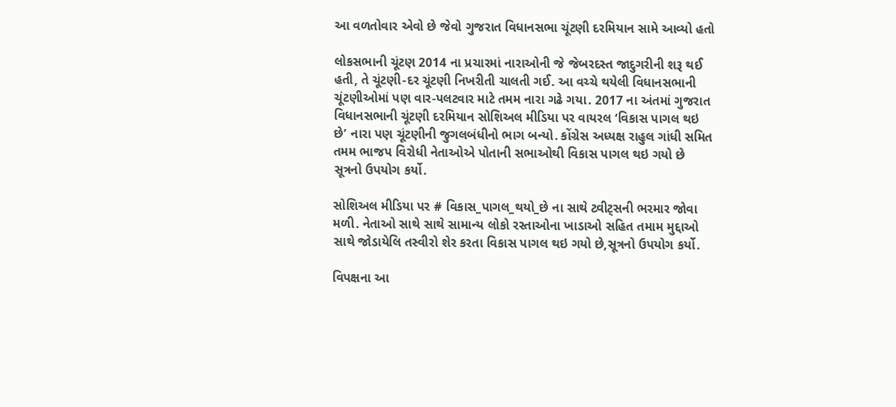આ વળતોવાર એવો છે જેવો ગુજરાત વિધાનસભા ચૂંટણી દરમિયાન સામે આવ્યો હતો

લોકસભાની ચૂંટણ 2014 ના પ્રચારમાં નારાઓની જે જેબરદસ્ત જાદુગરીની શરૂ થઈ હતી, તે ચૂંટણી-દર ચૂંટણી નિખરીતી ચાલતી ગઈ. આ વચ્ચે થયેલી વિધાનસભાની ચૂંટણીઓમાં પણ વાર-પલટવાર માટે તમમ નારા ગઢે ગયા. 2017 ના અંતમાં ગુજરાત વિધાનસભાની ચૂંટણી દરમિયાન સોશિઅલ મીડિયા પર વાયરલ ‘વિકાસ પાગલ થઇ છે’ નારા પણ ચૂંટણીની જુગલબંધીનો ભાગ બન્યો. કોંગ્રેસ અધ્યક્ષ રાહુલ ગાંધી સમિત તમમ ભાજપ વિરોધી નેતાઓએ પોતાની સભાઓથી વિકાસ પાગલ થઇ ગયો છે સૂત્રનો ઉપયોગ કર્યો.

સોશિઅલ મીડિયા પર # વિકાસ_પાગલ_થયો_છે ના સાથે ટ્વીટ્સની ભરમાર જોવા મળી. નેતાઓ સાથે સાથે સામાન્ય લોકો રસ્તાઓના ખાડાઓ સહિત તમામ મુદ્દાઓ સાથે જોડાયેલિ તસ્વીરો શેર કરતા વિકાસ પાગલ થઇ ગયો છે,સૂત્રનો ઉપયોગ કર્યો.

વિપક્ષના આ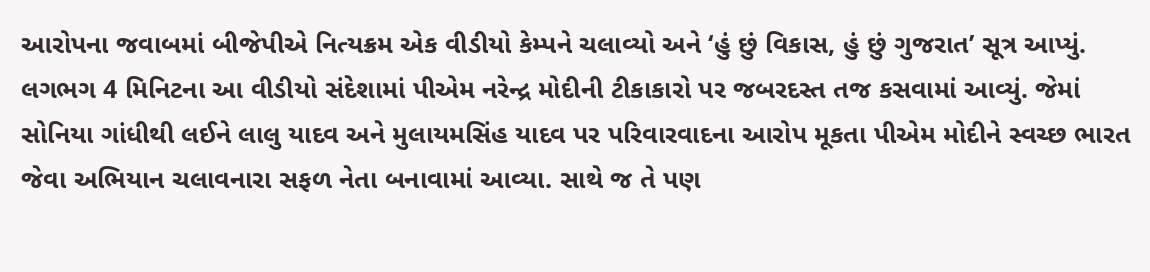આરોપના જવાબમાં બીજેપીએ નિત્યક્રમ એક વીડીયો કેમ્પને ચલાવ્યો અને ‘હું છું વિકાસ, હું છું ગુજરાત’ સૂત્ર આપ્યું. લગભગ 4 મિનિટના આ વીડીયો સંદેશામાં પીએમ નરેન્દ્ર મોદીની ટીકાકારો પર જબરદસ્ત તજ કસવામાં આવ્યું. જેમાં સોનિયા ગાંધીથી લઈને લાલુ યાદવ અને મુલાયમસિંહ યાદવ પર પરિવારવાદના આરોપ મૂકતા પીએમ મોદીને સ્વચ્છ ભારત જેવા અભિયાન ચલાવનારા સફળ નેતા બનાવામાં આવ્યા. સાથે જ તે પણ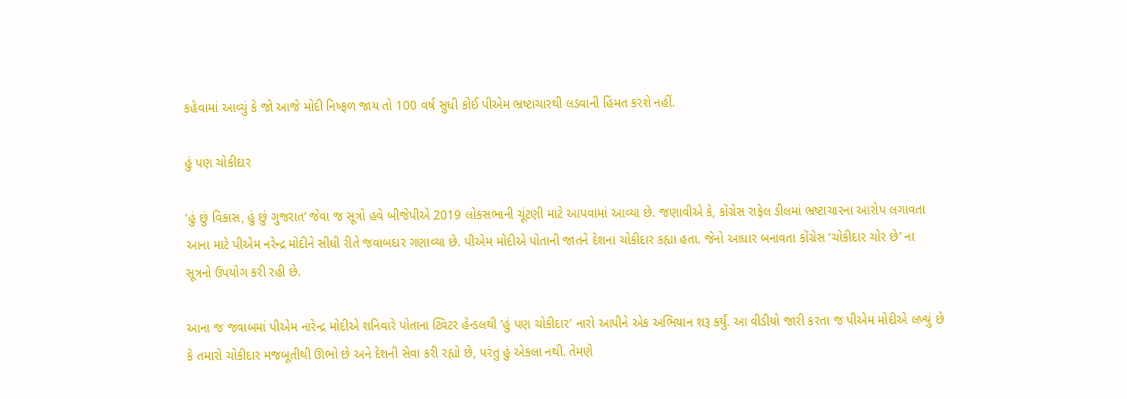કહેવામાં આવ્યું કે જો આજે મોદી નિષ્ફળ જાય તો 100 વર્ષ સુધી કોઈ પીએમ ભ્રષ્ટાચારથી લડવાની હિંમત કરશે નહીં.

હું પણ ચોકીદાર

‘હું છું વિકાસ, હું છું ગુજરાત’ જેવા જ સૂત્રો હવે બીજેપીએ 2019 લોકસભાની ચૂંટણી માટે આપવામાં આવ્યા છે. જણાવીએ કે, કોંગ્રેસ રાફેલ ડીલમાં ભ્રષ્ટાચારના આરોપ લગાવતા આના માટે પીએમ નરેન્દ્ર મોદીને સીધી રીતે જવાબદાર ગણાવ્યા છે. પીએમ મોદીએ પોતાની જાતને દેશના ચોકીદાર કહ્યા હતા. જેનો આધાર બનાવતા કોંગ્રેસ ‘ચોકીદાર ચોર છે’ ના સૂત્રનો ઉપયોગ કરી રહી છે.

આના જ જવાબમાં પીએમ નારેન્દ્ર મોદીએ શનિવારે પોતાના ટ્વિટર હેન્ડલથી ‘હું પણ ચોકીદાર’ નારો આપીને એક અભિયાન શરૂ કર્યું. આ વીડીયો જારી કરતા જ પીએમ મોદીએ લખ્યું છે કે તમારો ચોકીદાર મજબૂતીથી ઊભો છે અને દેશની સેવા કરી રહ્યો છે, પરંતુ હું એકલા નથી. તેમણે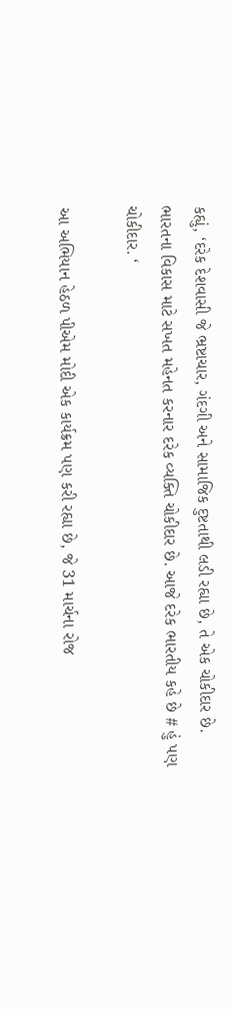કહ્યું, ‘દરેક દેશવાસી જે ભ્રષ્ટાચાર, ગંદગી અને સામાજિક દુષ્ટતાથી લડી રહ્યા છે, તે એક ચોકીદાર છે. ભારતના વિકાસ માટે સખત મહેનત કરનાર દરેક વ્યક્તિ ચોકીદાર છે. આજે દરેક ભારતીય કહે છે # હું પણ ચોકીદાર. ‘

આ અભિયાન હેઠળ પીએમ મોદી એક કાર્યક્રમ પણ કરી રહ્યા છે, જે 31 માર્ચના રોજ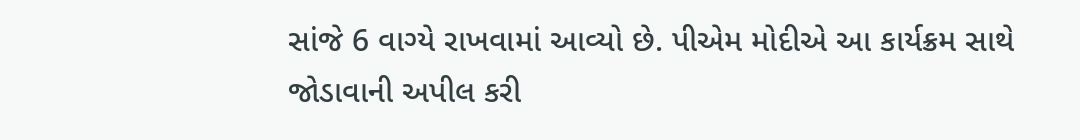સાંજે 6 વાગ્યે રાખવામાં આવ્યો છે. પીએમ મોદીએ આ કાર્યક્રમ સાથે જોડાવાની અપીલ કરી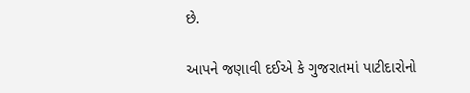છે.

આપને જણાવી દઈએ કે ગુજરાતમાં પાટીદારોનો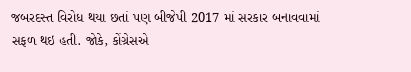જબરદસ્ત વિરોધ થયા છતાં પણ બીજેપી 2017 માં સરકાર બનાવવામાં સફળ થઇ હતી. જોકે, કોંગ્રેસએ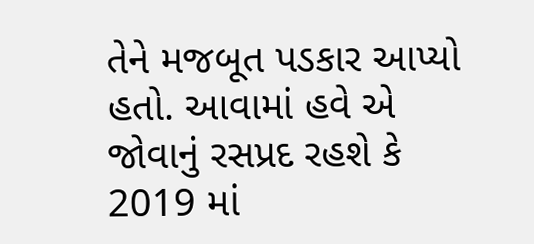તેને મજબૂત પડકાર આપ્યો હતો. આવામાં હવે એ જોવાનું રસપ્રદ રહશે કે 2019 માં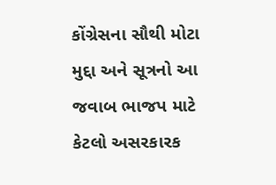કોંગ્રેસના સૌથી મોટા મુદ્દા અને સૂત્રનો આ જવાબ ભાજપ માટે કેટલો અસરકારક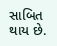સાબિત થાય છે.